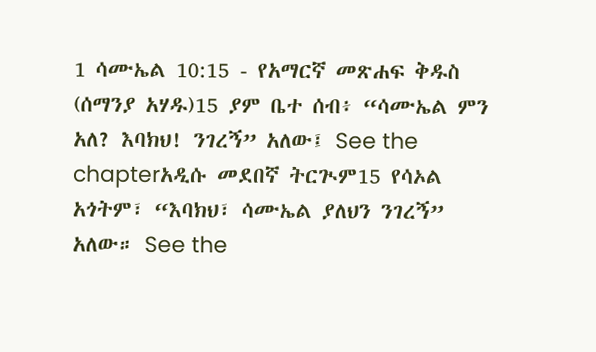1 ሳሙኤል 10:15 - የአማርኛ መጽሐፍ ቅዱስ (ሰማንያ አሃዱ)15 ያም ቤተ ሰብ፥ “ሳሙኤል ምን አለ? እባክህ! ንገረኝ” አለው፤ See the chapterአዲሱ መደበኛ ትርጒም15 የሳኦል አጎትም፣ “እባክህ፣ ሳሙኤል ያለህን ንገረኝ” አለው። See the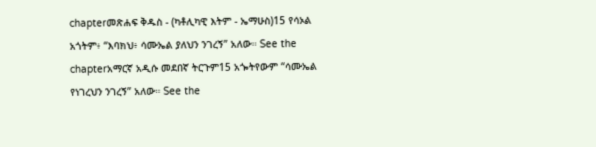chapterመጽሐፍ ቅዱስ - (ካቶሊካዊ እትም - ኤማሁስ)15 የሳኦል አጎትም፥ “እባክህ፥ ሳሙኤል ያለህን ንገረኝ” አለው። See the chapterአማርኛ አዲሱ መደበኛ ትርጉም15 አጐትየውም “ሳሙኤል የነገረህን ንገረኝ” አለው። See the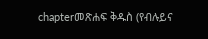chapterመጽሐፍ ቅዱስ (የብሉይና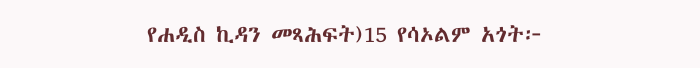የሐዲስ ኪዳን መጻሕፍት)15 የሳኦልም አጎት፦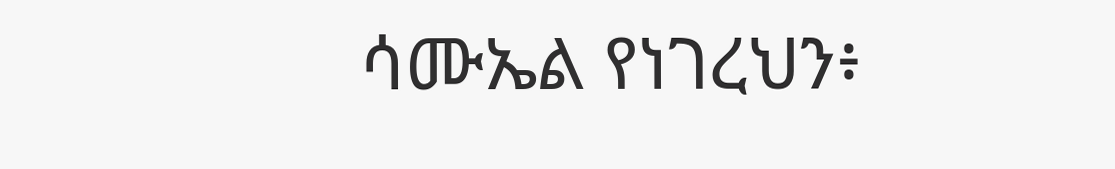ሳሙኤል የነገረህን፥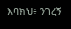እባክህ፥ ንገረኝ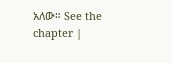አለው። See the chapter |